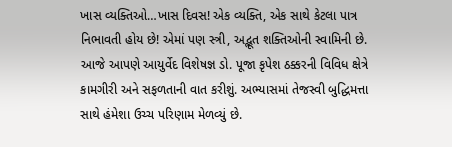ખાસ વ્યક્તિઓ…ખાસ દિવસ! એક વ્યક્તિ, એક સાથે કેટલા પાત્ર નિભાવતી હોય છે! એમાં પણ સ્ત્રી, અદ્ભૂત શક્તિઓની સ્વામિની છે. આજે આપણે આયુર્વેદ વિશેષજ્ઞ ડો. પૂજા કૃપેશ ઠક્કરની વિવિધ ક્ષેત્રે કામગીરી અને સફળતાની વાત કરીશું. અભ્યાસમાં તેજસ્વી બુદ્ધિમત્તા સાથે હંમેશા ઉચ્ચ પરિણામ મેળવ્યું છે.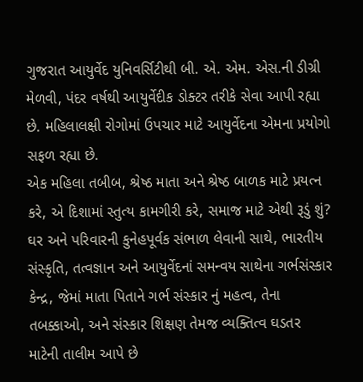ગુજરાત આયુર્વેદ યુનિવર્સિટીથી બી. એ. એમ. એસ.ની ડીગ્રી મેળવી, પંદર વર્ષથી આયુર્વેદીક ડોક્ટર તરીકે સેવા આપી રહ્યા છે. મહિલાલક્ષી રોગોમાં ઉપચાર માટે આયુર્વેદના એમના પ્રયોગો સફળ રહ્યા છે.
એક મહિલા તબીબ, શ્રેષ્ઠ માતા અને શ્રેષ્ઠ બાળક માટે પ્રયત્ન કરે, એ દિશામાં સ્તુત્ય કામગીરી કરે, સમાજ માટે એથી રૂડું શું? ઘર અને પરિવારની કુનેહપૂર્વક સંભાળ લેવાની સાથે, ભારતીય સંસ્કૃતિ, તત્વજ્ઞાન અને આયુર્વેદનાં સમન્વય સાથેના ગર્ભસંસ્કાર કેન્દ્ર, જેમાં માતા પિતાને ગર્ભ સંસ્કાર નું મહત્વ, તેના તબક્કાઓ, અને સંસ્કાર શિક્ષણ તેમજ વ્યક્તિત્વ ઘડતર માટેની તાલીમ આપે છે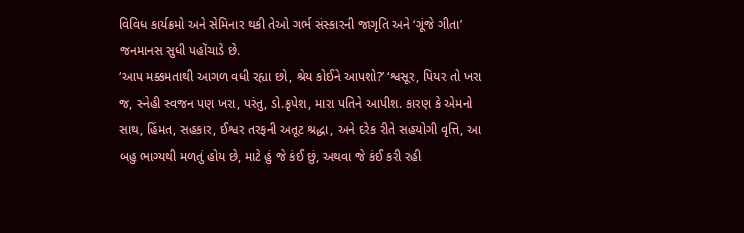વિવિધ કાર્યક્રમો અને સેમિનાર થકી તેઓ ગર્ભ સંસ્કારની જાગૃતિ અને ‘ગૂંજે ગીતા’ જનમાનસ સુધી પહોંચાડે છે.
‘આપ મક્કમતાથી આગળ વધી રહ્યા છો, શ્રેય કોઈને આપશો?’ ‘શ્વસૂર, પિયર તો ખરા જ, સ્નેહી સ્વજન પણ ખરા, પરંતુ, ડો.કૃપેશ, મારા પતિને આપીશ. કારણ કે એમનો સાથ, હિંમત, સહકાર, ઈશ્વર તરફની અતૂટ શ્રદ્ધા, અને દરેક રીતે સહયોગી વૃત્તિ, આ બહુ ભાગ્યથી મળતું હોય છે, માટે હું જે કંઈ છું, અથવા જે કંઈ કરી રહી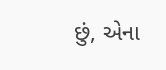છું, એના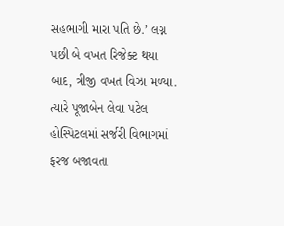સહભાગી મારા પતિ છે.’ લગ્ન પછી બે વખત રિજેક્ટ થયા બાદ, ત્રીજી વખત વિઝા મળ્યા. ત્યારે પૂજાબેન લેવા પટેલ હોસ્પિટલમાં સર્જરી વિભાગમાં ફરજ બજાવતા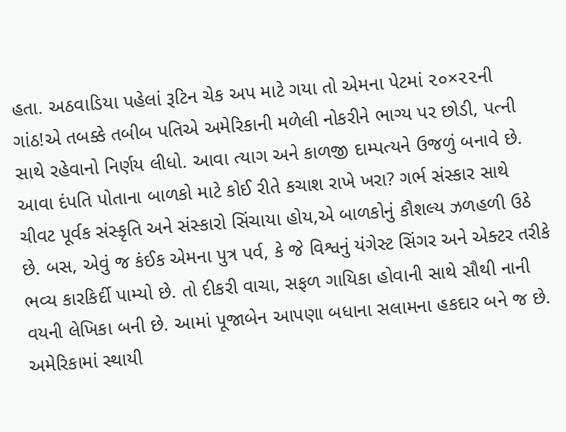હતા. અઠવાડિયા પહેલાં રૂટિન ચેક અપ માટે ગયા તો એમના પેટમાં ૨૦×૨૨ની ગાંઠ!એ તબક્કે તબીબ પતિએ અમેરિકાની મળેલી નોકરીને ભાગ્ય પર છોડી, પત્ની સાથે રહેવાનો નિર્ણય લીધો. આવા ત્યાગ અને કાળજી દામ્પત્યને ઉજળું બનાવે છે.
આવા દંપતિ પોતાના બાળકો માટે કોઈ રીતે કચાશ રાખે ખરા? ગર્ભ સંસ્કાર સાથે ચીવટ પૂર્વક સંસ્કૃતિ અને સંસ્કારો સિંચાયા હોય,એ બાળકોનું કૌશલ્ય ઝળહળી ઉઠે છે. બસ, એવું જ કંઈક એમના પુત્ર પર્વ, કે જે વિશ્વનું યંગેસ્ટ સિંગર અને એક્ટર તરીકે ભવ્ય કારકિર્દી પામ્યો છે. તો દીકરી વાચા, સફળ ગાયિકા હોવાની સાથે સૌથી નાની વયની લેખિકા બની છે. આમાં પૂજાબેન આપણા બધાના સલામના હકદાર બને જ છે. અમેરિકામાં સ્થાયી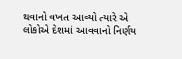થવાનો વખત આવ્યો ત્યારે એ લોકોએ દેશમાં આવવાનો નિર્ણય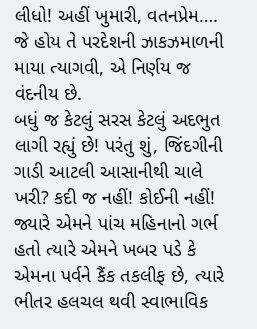લીધો! અહીં ખુમારી, વતનપ્રેમ…. જે હોય તે પરદેશની ઝાકઝમાળની માયા ત્યાગવી, એ નિર્ણય જ વંદનીય છે.
બધું જ કેટલું સરસ કેટલું અદભુત લાગી રહ્યું છે! પરંતુ શું, જિંદગીની ગાડી આટલી આસાનીથી ચાલે ખરી? કદી જ નહીં! કોઈની નહીં! જ્યારે એમને પાંચ મહિનાનો ગર્ભ હતો ત્યારે એમને ખબર પડે કે એમના પર્વને કૈંક તકલીફ છે, ત્યારે ભીતર હલચલ થવી સ્વાભાવિક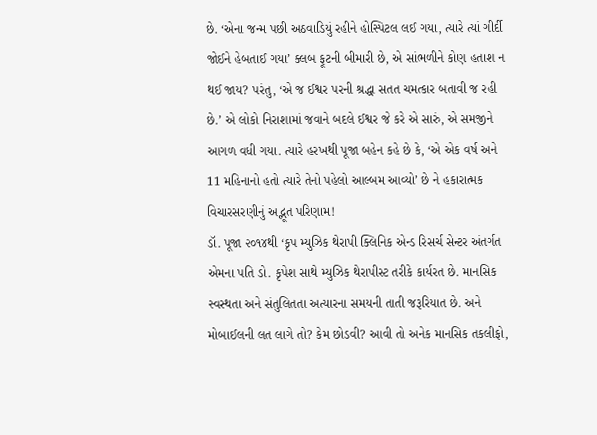છે. ‘એના જન્મ પછી અઠવાડિયું રહીને હોસ્પિટલ લઈ ગયા, ત્યારે ત્યાં ગીર્દી જોઈને હેબતાઈ ગયા’ ક્લબ ફૂટની બીમારી છે, એ સાંભળીને કોણ હતાશ ન થઈ જાય? પરંતુ, ‘એ જ ઈશ્વર પરની શ્રદ્ધા સતત ચમત્કાર બતાવી જ રહી છે.’ એ લોકો નિરાશામાં જવાને બદલે ઈશ્વર જે કરે એ સારું, એ સમજીને આગળ વધી ગયા. ત્યારે હરખથી પૂજા બહેન કહે છે કે, ‘એ એક વર્ષ અને 11 મહિનાનો હતો ત્યારે તેનો પહેલો આલ્બમ આવ્યો’ છે ને હકારાત્મક વિચારસરણીનું અદ્ભૂત પરિણામ!
ડૉ. પૂજા ૨૦૧૪થી ‘કૃપ મ્યુઝિક થેરાપી ક્લિનિક એન્ડ રિસર્ચ સેન્ટર અંતર્ગત એમના પતિ ડો. કૃપેશ સાથે મ્યુઝિક થેરાપીસ્ટ તરીકે કાર્યરત છે. માનસિક સ્વસ્થતા અને સંતુલિતતા અત્યારના સમયની તાતી જરૂરિયાત છે. અને મોબાઈલની લત લાગે તો? કેમ છોડવી? આવી તો અનેક માનસિક તકલીફો,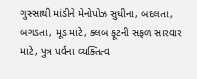ગુસ્સાથી માંડીને મેનોપોઝ સુધીના, બદલતા, બગડતા, મૂડ માટે, ક્લબ ફૂટની સફળ સારવાર માટે, પુત્ર પર્વના વ્યક્તિત્વ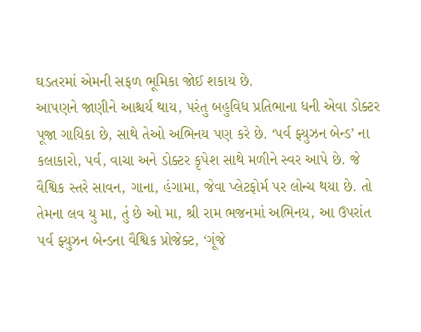ઘડતરમાં એમની સફળ ભૂમિકા જોઈ શકાય છે.
આપણને જાણીને આશ્ચર્ય થાય, પરંતુ બહુવિધ પ્રતિભાના ધની એવા ડોક્ટર પૂજા ગાયિકા છે, સાથે તેઓ અભિનય પણ કરે છે. ‘પર્વ ફ્યુઝન બેન્ડ’ ના કલાકારો, પર્વ, વાચા અને ડોક્ટર કૃપેશ સાથે મળીને સ્વર આપે છે. જે વૈશ્વિક સ્તરે સાવન, ગાના, હંગામા, જેવા પ્લેટફોર્મ પર લોન્ચ થયા છે. તો તેમના લવ યુ મા, તું છે ઓ મા, શ્રી રામ ભજનમાં અભિનય, આ ઉપરાંત પર્વ ફ્યુઝન બેન્ડના વૈશ્વિક પ્રોજેક્ટ, ‘ગૂંજે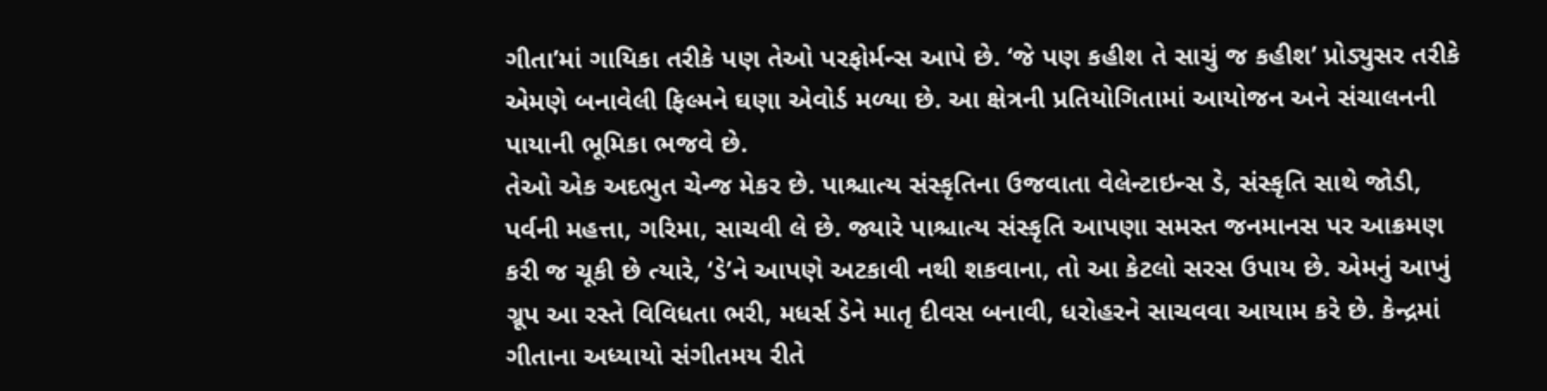ગીતા’માં ગાયિકા તરીકે પણ તેઓ પરફોર્મન્સ આપે છે. ‘જે પણ કહીશ તે સાચું જ કહીશ’ પ્રોડ્યુસર તરીકે એમણે બનાવેલી ફિલ્મને ઘણા એવોર્ડ મળ્યા છે. આ ક્ષેત્રની પ્રતિયોગિતામાં આયોજન અને સંચાલનની પાયાની ભૂમિકા ભજવે છે.
તેઓ એક અદભુત ચેન્જ મેકર છે. પાશ્ચાત્ય સંસ્કૃતિના ઉજવાતા વેલેન્ટાઇન્સ ડે, સંસ્કૃતિ સાથે જોડી, પર્વની મહત્તા, ગરિમા, સાચવી લે છે. જ્યારે પાશ્ચાત્ય સંસ્કૃતિ આપણા સમસ્ત જનમાનસ પર આક્રમણ કરી જ ચૂકી છે ત્યારે, ‘ડે’ને આપણે અટકાવી નથી શકવાના, તો આ કેટલો સરસ ઉપાય છે. એમનું આખું ગ્રૂપ આ રસ્તે વિવિધતા ભરી, મધર્સ ડેને માતૃ દીવસ બનાવી, ધરોહરને સાચવવા આયામ કરે છે. કેન્દ્રમાં ગીતાના અધ્યાયો સંગીતમય રીતે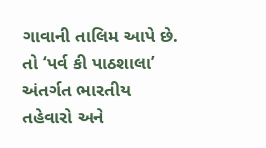ગાવાની તાલિમ આપે છે. તો ‘પર્વ કી પાઠશાલા’ અંતર્ગત ભારતીય તહેવારો અને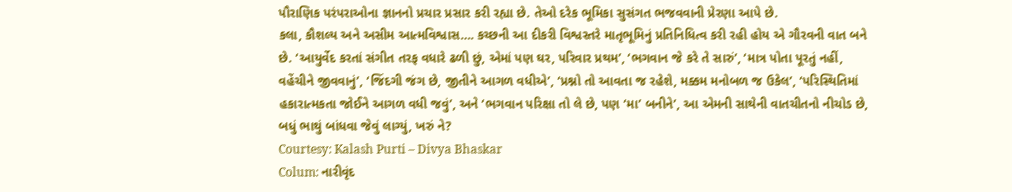પૌરાણિક પરંપરાઓના જ્ઞાનનો પ્રચાર પ્રસાર કરી રહ્યા છે. તેઓ દરેક ભૂમિકા સુસંગત ભજવવાની પ્રેરણા આપે છે.
કલા, કૌશલ્ય અને અસીમ આત્મવિશ્વાસ…. કચ્છની આ દીકરી વિશ્વસ્તરે માતૃભૂમિનું પ્રતિનિધિત્વ કરી રહી હોય એ ગૌરવની વાત બને છે. ‘આયુર્વેદ કરતાં સંગીત તરફ વધારે ઢળી છું, એમાં પણ ઘર, પરિવાર પ્રથમ’, ‘ભગવાન જે કરે તે સારું’, ‘માત્ર પોતા પૂરતું નહીં, વહેંચીને જીવવાનું’, ‘જિંદગી જંગ છે, જીતીને આગળ વધીએ’, ‘પ્રશ્નો તો આવતા જ રહેશે, મક્કમ મનોબળ જ ઉકેલ’, ‘પરિસ્થિતિમાં હકારાત્મકતા જોઈને આગળ વધી જવું’, અને ‘ભગવાન પરિક્ષા તો લે છે, પણ ‘મા’ બનીને’, આ એમની સાથેની વાતચીતનો નીચોડ છે, બધું ભાથું બાંધવા જેવું લાગ્યું, ખરું ને?
Courtesy: Kalash Purti – Divya Bhaskar
Colum: નારીવૃંદ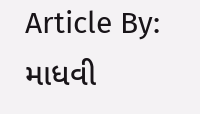Article By: માધવી